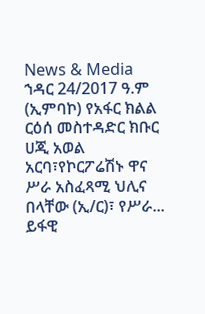News & Media
ኀዳር 24/2017 ዓ.ም (ኢምባኮ) የአፋር ክልል ርዕሰ መስተዳድር ክቡር ሀጂ አወል አርባ፣የኮርፖሬሽኑ ዋና ሥራ አስፈጻሚ ህሊና በላቸው (ኢ/ር)፣ የሥራ...
ይፋዊ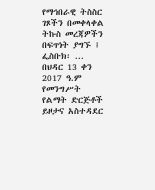የማኅበራዊ ትስስር ገጾችን በመቀላቀል ትኩስ መረጃዎችን በፍጥነት ያግኙ ፤ ፌስቡክ፡ ...
በህዳር 13 ቀን 2017 ዓ.ም የመንግሥት የልማት ድርጅቶች ይዞታና አስተዳደር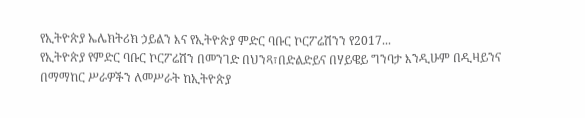የኢትዮጵያ ኤሌክትሪክ ኃይልን እና የኢትዮጵያ ምድር ባቡር ኮርፖሬሽንን የ2017...
የኢትዮጵያ የምድር ባቡር ኮርፖሬሽን በመንገድ በህንጻ፣በድልድይና በሃይዌይ ግንባታ እንዲሁም በዲዛይንና በማማከር ሥራዎችን ለመሥራት ከኢትዮጵያ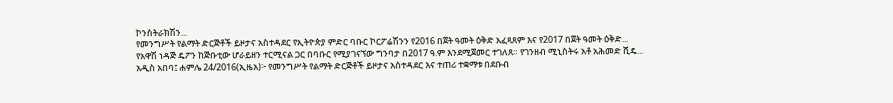ኮንስትራክሽን...
የመንግሥት የልማት ድርጅቶች ይዞታና አስተዳደር የኢትዮጵያ ምድር ባቡር ኮርፖሬሽንን የ2016 በጀት ዓመት ዕቅድ አፈጻጸም እና የ2017 በጀት ዓመት ዕቅድ...
የአዋሽ ነዳጅ ዴፖን ከጅቡቲው ሆራይዘን ተርሚናል ጋር በባቡር የሚያገናኘው ግንባታ በ2017 ዓ.ም እንደሚጀመር ተገለጸ። የገንዘብ ሚኒስትሩ አቶ አሕመድ ሺዴ...
አዲስ አበባ፤ ሐምሌ 24/2016(ኢዜአ)፦ የመንግሥት የልማት ድርጅቶች ይዞታና አስተዳደር እና ተጠሪ ተቋማቱ በደቡብ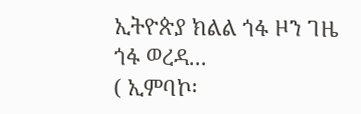ኢትዮጵያ ክልል ጎፋ ዞን ገዜ ጎፋ ወረዳ...
( ኢምባኮ፡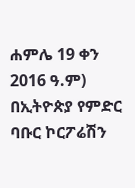ሐምሌ 19 ቀን 2016 ዓ.ም) በኢትዮጵያ የምድር ባቡር ኮርፖሬሽን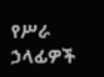የሥራ ኃላፊዎች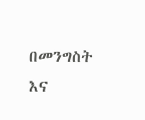በመንግስት እና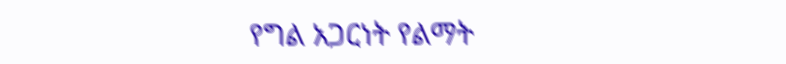የግል አጋርነት የልማት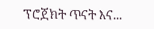ፕሮጀክት ጥናት እና...